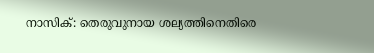നാസിക്: തെരുവുനായ ശല്യത്തിനെതിരെ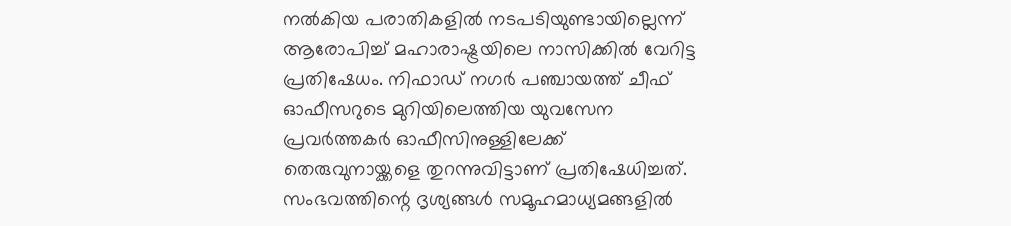നൽകിയ പരാതികളിൽ നടപടിയുണ്ടായില്ലെന്ന് ആരോപിച്ച് മഹാരാഷ്ട്രയിലെ നാസിക്കിൽ വേറിട്ട പ്രതിഷേധം. നിഫാഡ് നഗർ പഞ്ചായത്ത് ചീഫ് ഓഫീസറുടെ മുറിയിലെത്തിയ യുവസേന പ്രവർത്തകർ ഓഫീസിനുള്ളിലേക്ക് തെരുവുനായ്ക്കളെ തുറന്നുവിട്ടാണ് പ്രതിഷേധിച്ചത്. സംഭവത്തിന്റെ ദൃശ്യങ്ങൾ സമൂഹമാധ്യമങ്ങളിൽ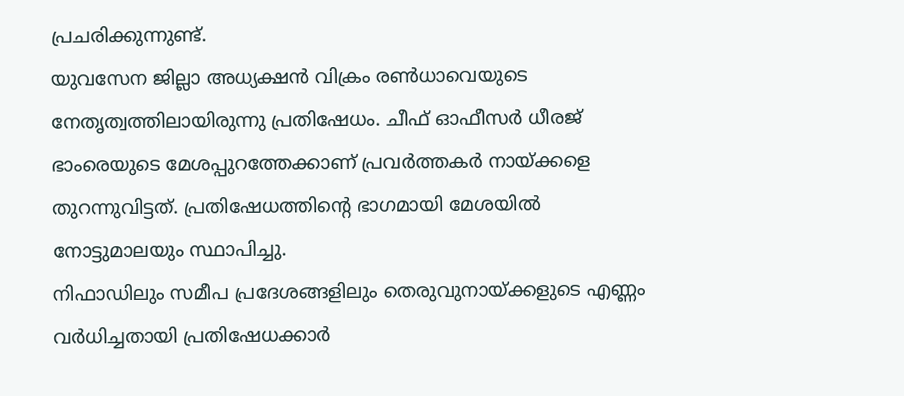പ്രചരിക്കുന്നുണ്ട്.
യുവസേന ജില്ലാ അധ്യക്ഷൻ വിക്രം രൺധാവെയുടെ നേതൃത്വത്തിലായിരുന്നു പ്രതിഷേധം. ചീഫ് ഓഫീസർ ധീരജ് ഭാംരെയുടെ മേശപ്പുറത്തേക്കാണ് പ്രവർത്തകർ നായ്ക്കളെ തുറന്നുവിട്ടത്. പ്രതിഷേധത്തിന്റെ ഭാഗമായി മേശയിൽ നോട്ടുമാലയും സ്ഥാപിച്ചു.
നിഫാഡിലും സമീപ പ്രദേശങ്ങളിലും തെരുവുനായ്ക്കളുടെ എണ്ണം വർധിച്ചതായി പ്രതിഷേധക്കാർ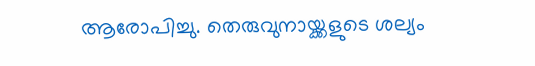ആരോപിച്ചു. തെരുവുനായ്ക്കളുടെ ശല്യം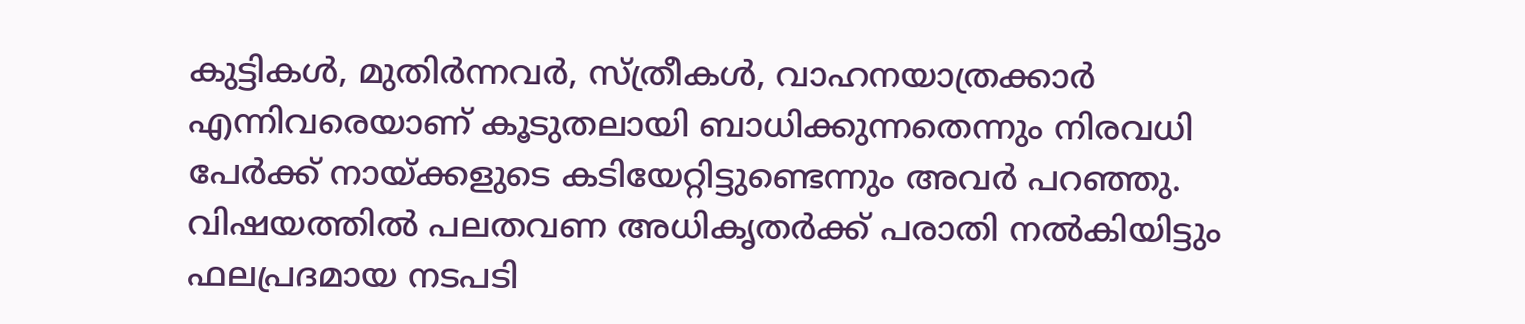കുട്ടികൾ, മുതിർന്നവർ, സ്ത്രീകൾ, വാഹനയാത്രക്കാർ എന്നിവരെയാണ് കൂടുതലായി ബാധിക്കുന്നതെന്നും നിരവധി പേർക്ക് നായ്ക്കളുടെ കടിയേറ്റിട്ടുണ്ടെന്നും അവർ പറഞ്ഞു. വിഷയത്തിൽ പലതവണ അധികൃതർക്ക് പരാതി നൽകിയിട്ടും ഫലപ്രദമായ നടപടി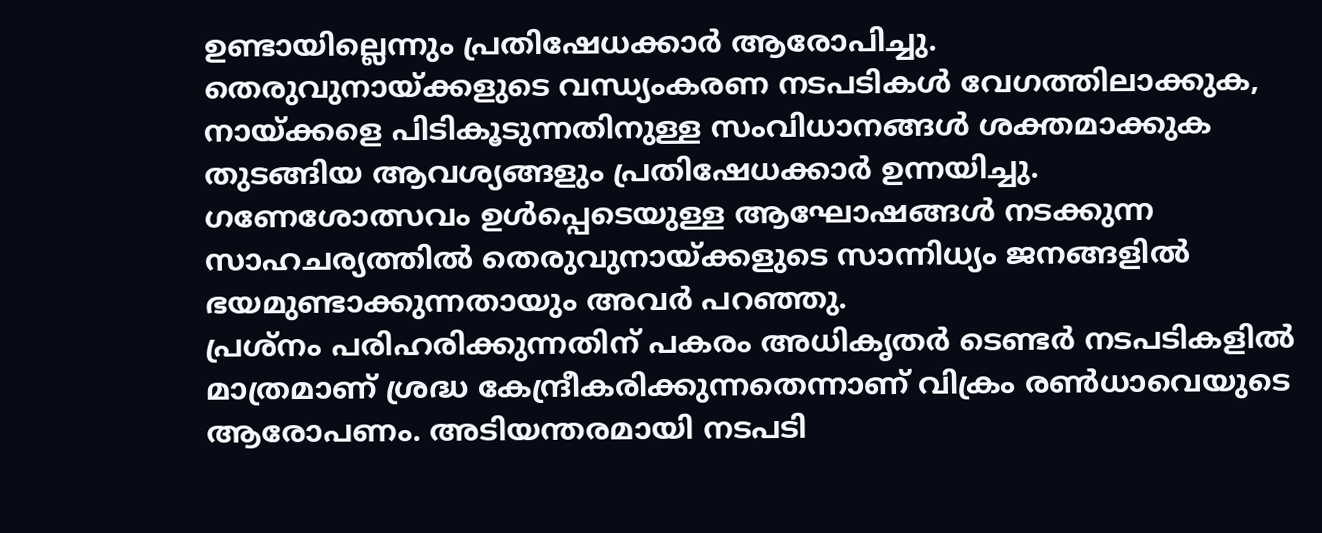ഉണ്ടായില്ലെന്നും പ്രതിഷേധക്കാർ ആരോപിച്ചു.
തെരുവുനായ്ക്കളുടെ വന്ധ്യംകരണ നടപടികൾ വേഗത്തിലാക്കുക, നായ്ക്കളെ പിടികൂടുന്നതിനുള്ള സംവിധാനങ്ങൾ ശക്തമാക്കുക തുടങ്ങിയ ആവശ്യങ്ങളും പ്രതിഷേധക്കാർ ഉന്നയിച്ചു. ഗണേശോത്സവം ഉൾപ്പെടെയുള്ള ആഘോഷങ്ങൾ നടക്കുന്ന സാഹചര്യത്തിൽ തെരുവുനായ്ക്കളുടെ സാന്നിധ്യം ജനങ്ങളിൽ ഭയമുണ്ടാക്കുന്നതായും അവർ പറഞ്ഞു.
പ്രശ്നം പരിഹരിക്കുന്നതിന് പകരം അധികൃതർ ടെണ്ടർ നടപടികളിൽ മാത്രമാണ് ശ്രദ്ധ കേന്ദ്രീകരിക്കുന്നതെന്നാണ് വിക്രം രൺധാവെയുടെ ആരോപണം. അടിയന്തരമായി നടപടി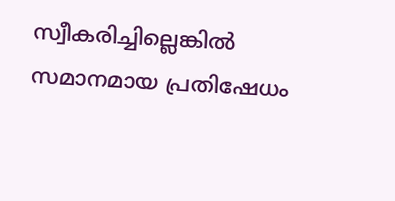സ്വീകരിച്ചില്ലെങ്കിൽ സമാനമായ പ്രതിഷേധം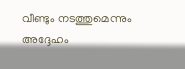വീണ്ടും നടത്തുമെന്നും അദ്ദേഹം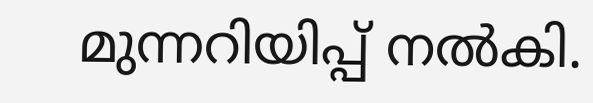മുന്നറിയിപ്പ് നൽകി.